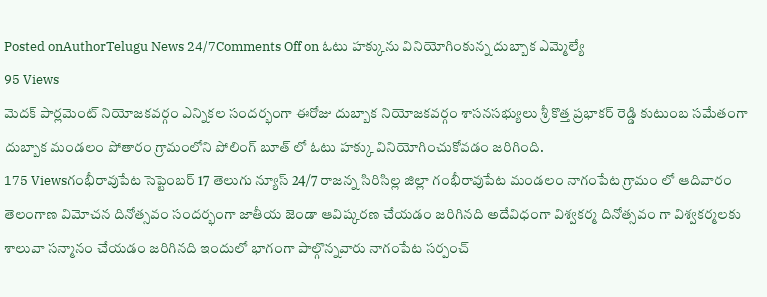Posted onAuthorTelugu News 24/7Comments Off on ఓటు హక్కును వినియోగింకున్న దుబ్బాక ఎమ్మెల్యే
95 Views
మెదక్ పార్లమెంట్ నియోజకవర్గం ఎన్నికల సందర్భంగా ఈరోజు దుబ్బాక నియోజకవర్గం శాసనసభ్యులు శ్రీ కొత్త ప్రభాకర్ రెడ్డి కుటుంబ సమేతంగా దుబ్బాక మండలం పోతారం గ్రామంలోని పోలింగ్ బూత్ లో ఓటు హక్కు వినియోగించుకోవడం జరిగింది.
175 Viewsగంభీరావుపేట సెప్టెంబర్ 17 తెలుగు న్యూస్ 24/7 రాజన్న సిరిసిల్ల జిల్లా గంభీరావుపేట మండలం నాగంపేట గ్రామం లో ఆదివారం తెలంగాణ విమోచన దినోత్సవం సందర్భంగా జాతీయ జెండా ఆవిష్కరణ చేయడం జరిగినది అదేవిధంగా విశ్వకర్మ దినోత్సవం గా విశ్వకర్మలకు శాలువా సన్మానం చేయడం జరిగినది ఇందులో భాగంగా పాల్గొన్నవారు నాగంపేట సర్పంచ్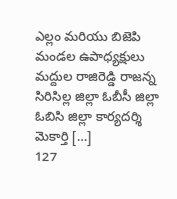ఎల్లం మరియు బిజెపి మండల ఉపాధ్యక్షులు మద్దుల రాజిరెడ్డి రాజన్న సిరిసిల్ల జిల్లా ఓబీసీ జిల్లా ఓబిసి జిల్లా కార్యదర్శి మెకార్తి […]
127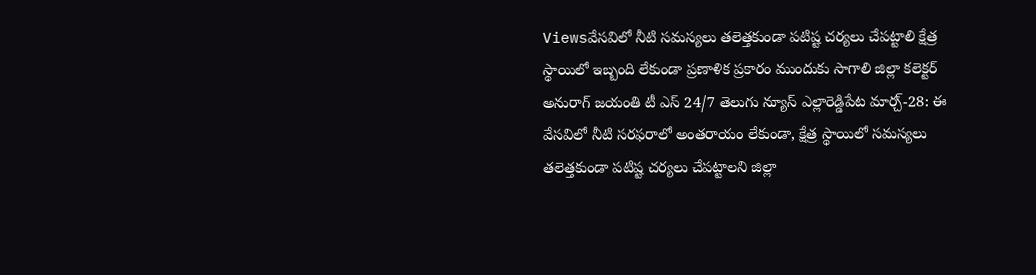Viewsవేసవిలో నీటి సమస్యలు తలెత్తకుండా పటిష్ట చర్యలు చేపట్టాలి క్షేత్ర స్థాయిలో ఇబ్బంది లేకుండా ప్రణాళిక ప్రకారం ముందుకు సాగాలి జిల్లా కలెక్టర్ అనురాగ్ జయంతి టీ ఎస్ 24/7 తెలుగు న్యూస్ ఎల్లారెడ్డిపేట మార్చ్-28: ఈ వేసవిలో నీటి సరఫరాలో అంతరాయం లేకుండా, క్షేత్ర స్థాయిలో సమస్యలు తలెత్తకుండా పటిష్ట చర్యలు చేపట్టాలని జిల్లా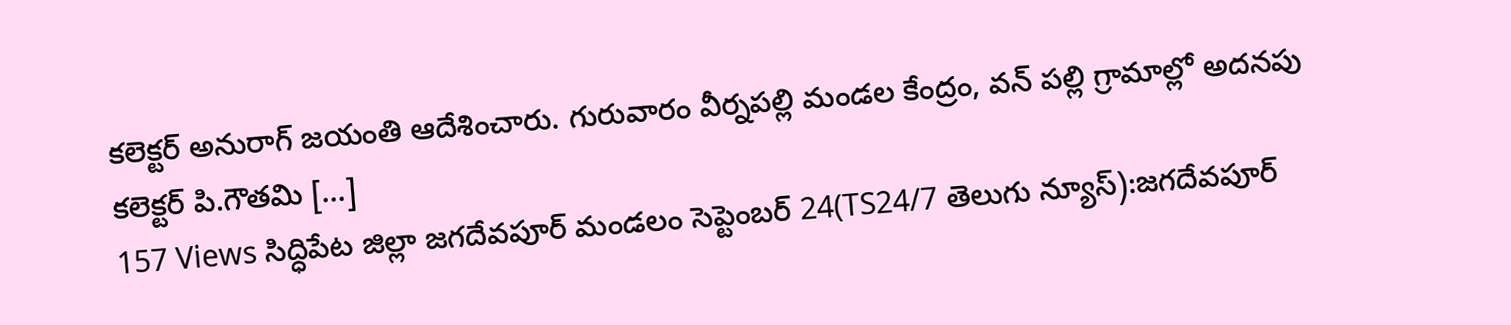కలెక్టర్ అనురాగ్ జయంతి ఆదేశించారు. గురువారం వీర్నపల్లి మండల కేంద్రం, వన్ పల్లి గ్రామాల్లో అదనపు కలెక్టర్ పి.గౌతమి […]
157 Views సిద్ధిపేట జిల్లా జగదేవపూర్ మండలం సెప్టెంబర్ 24(TS24/7 తెలుగు న్యూస్):జగదేవపూర్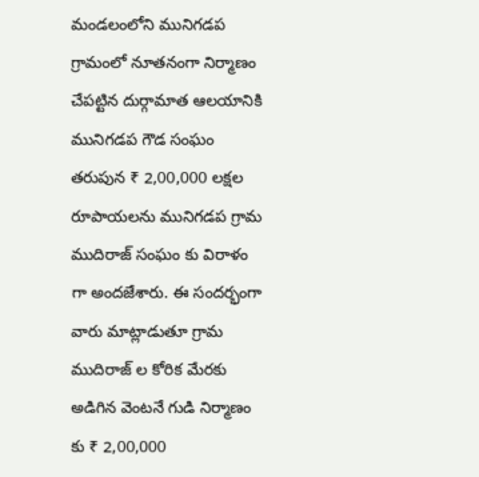మండలంలోని మునిగడప గ్రామంలో నూతనంగా నిర్మాణం చేపట్టిన దుర్గామాత ఆలయానికి మునిగడప గౌడ సంఘం తరుపున ₹ 2,00,000 లక్షల రూపాయలను మునిగడప గ్రామ ముదిరాజ్ సంఘం కు విరాళం గా అందజేశారు. ఈ సందర్భంగా వారు మాట్లాడుతూ గ్రామ ముదిరాజ్ ల కోరిక మేరకు అడిగిన వెంటనే గుడి నిర్మాణం కు ₹ 2,00,000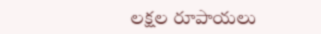లక్షల రూపాయలు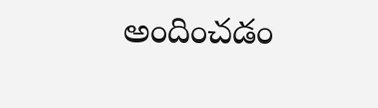అందించడం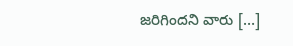జరిగిందని వారు […]